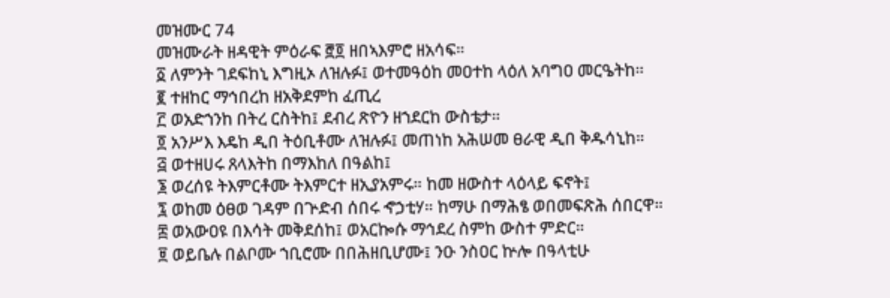መዝሙር 74
መዝሙራት ዘዳዊት ምዕራፍ ፸፬ ዘበኣእምሮ ዘአሳፍ።
፩ ለምንት ገደፍከኒ እግዚኦ ለዝሉፉ፤ ወተመዓዕከ መዐተከ ላዕለ አባግዐ መርዔትከ።
፪ ተዘከር ማኅበረከ ዘአቅደምከ ፈጢረ
፫ ወአድኀንከ በትረ ርስትከ፤ ደብረ ጽዮን ዘኀደርከ ውስቴታ።
፬ አንሥእ እዴከ ዲበ ትዕቢቶሙ ለዝሉፉ፤ መጠነከ አሕሠመ ፀራዊ ዲበ ቅዱሳኒከ።
፭ ወተዘሀሩ ጸላእትከ በማእከለ በዓልከ፤
፮ ወረሰዩ ትእምርቶሙ ትእምርተ ዘኢያአምሩ። ከመ ዘውስተ ላዕላይ ፍኖት፤
፯ ወከመ ዕፀወ ገዳም በጕድብ ሰበሩ ኆኃቲሃ። ከማሁ በማሕፄ ወበመፍጽሕ ሰበርዋ።
፰ ወአውዐዩ በእሳት መቅደሰከ፤ ወአርኰሱ ማኅደረ ስምከ ውስተ ምድር።
፱ ወይቤሉ በልቦሙ ኀቢሮሙ በበሕዘቢሆሙ፤ ንዑ ንስዐር ኵሎ በዓላቲሁ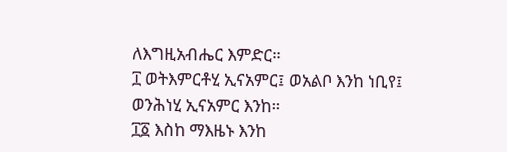ለእግዚአብሔር እምድር።
፲ ወትእምርቶሂ ኢናአምር፤ ወአልቦ እንከ ነቢየ፤ ወንሕነሂ ኢናአምር እንከ።
፲፩ እስከ ማእዜኑ እንከ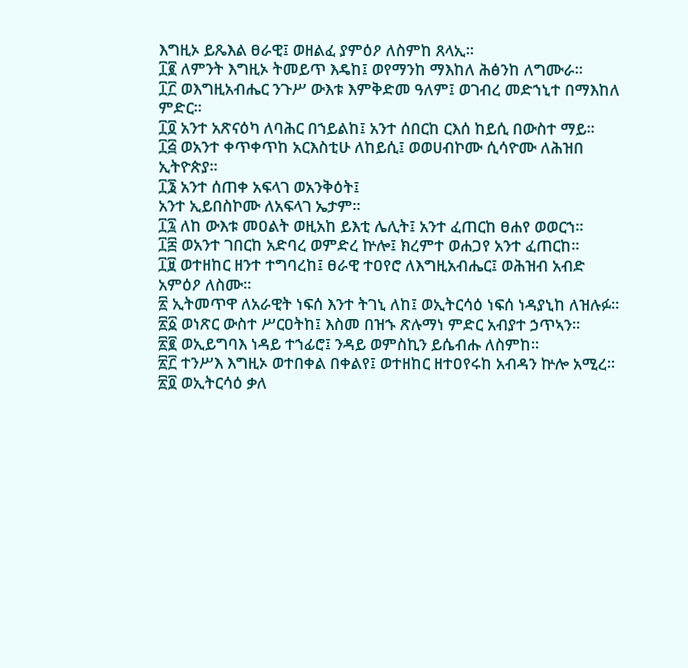እግዚኦ ይጼእል ፀራዊ፤ ወዘልፈ ያምዕዖ ለስምከ ጸላኢ።
፲፪ ለምንት እግዚኦ ትመይጥ እዴከ፤ ወየማንከ ማእከለ ሕፅንከ ለግሙራ።
፲፫ ወእግዚአብሔር ንጉሥ ውእቱ እምቅድመ ዓለም፤ ወገብረ መድኀኒተ በማእከለ ምድር።
፲፬ አንተ አጽናዕካ ለባሕር በኀይልከ፤ አንተ ሰበርከ ርእሰ ከይሲ በውስተ ማይ።
፲፭ ወአንተ ቀጥቀጥከ አርእስቲሁ ለከይሲ፤ ወወሀብኮሙ ሲሳዮሙ ለሕዝበ ኢትዮጵያ።
፲፮ አንተ ሰጠቀ አፍላገ ወአንቅዕት፤
አንተ ኢይበስኮሙ ለአፍላገ ኤታም።
፲፯ ለከ ውእቱ መዐልት ወዚአከ ይእቲ ሌሊት፤ አንተ ፈጠርከ ፀሐየ ወወርኀ።
፲፰ ወአንተ ገበርከ አድባረ ወምድረ ኵሎ፤ ክረምተ ወሐጋየ አንተ ፈጠርከ።
፲፱ ወተዘከር ዘንተ ተግባረከ፤ ፀራዊ ተዐየሮ ለእግዚአብሔር፤ ወሕዝብ አብድ አምዕዖ ለስሙ።
፳ ኢትመጥዋ ለአራዊት ነፍሰ እንተ ትገኒ ለከ፤ ወኢትርሳዕ ነፍሰ ነዳያኒከ ለዝሉፉ።
፳፩ ወነጽር ውስተ ሥርዐትከ፤ እስመ በዝኁ ጽሉማነ ምድር አብያተ ኃጥኣን።
፳፪ ወኢይግባእ ነዳይ ተኀፊሮ፤ ንዳይ ወምስኪን ይሴብሑ ለስምከ።
፳፫ ተንሥእ እግዚኦ ወተበቀል በቀልየ፤ ወተዘከር ዘተዐየሩከ አብዳን ኵሎ አሚረ።
፳፬ ወኢትርሳዕ ቃለ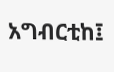አግብርቲከ፤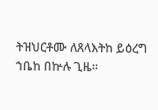ትዝህርቶሙ ለጸላእትከ ይዕረግ ኀቤከ በኵሉ ጊዜ።